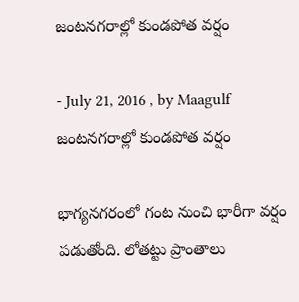జంటనగరాల్లో కుండపోత వర్షం

- July 21, 2016 , by Maagulf
జంటనగరాల్లో కుండపోత వర్షం

భాగ్యనగరంలో గంట నుంచి భారీగా వర్షం పడుతోంది. లోతట్టు ప్రాంతాలు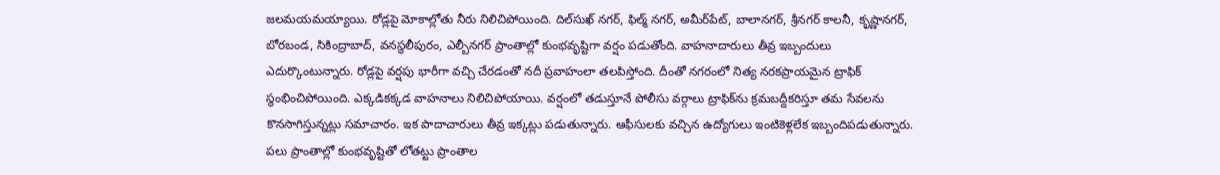జలమయమయ్యాయి. రోడ్లపై మోకాల్లోతు నీరు నిలిచిపోయింది. దిల్‌సుఖ్ నగర్, ఫిల్మ్ నగర్, అమీర్‌పేట్, బాలానగర్, శ్రీనగర్ కాలనీ, కృష్ణానగర్, బోరబండ, సికింద్రాబాద్, వనస్థలీపురం, ఎల్బీనగర్ ప్రాంతాల్లో కుంభవృష్టిగా వర్షం పడుతోంది. వాహనాదారులు తీవ్ర ఇబ్బందులు ఎదుర్కొంటున్నారు. రోడ్లపై వర్షపు భారీగా వచ్చి చేరడంతో నదీ ప్రవాహంలా తలపిస్తోంది. దీంతో నగరంలో నిత్య నరకప్రాయమైన ట్రాఫిక్ స్థంభించిపోయింది. ఎక్కడికక్కడ వాహనాలు నిలిచిపోయాయి. వర్షంలో తడుస్తూనే పోలీసు వర్గాలు ట్రాఫిక్‌ను క్రమబద్దీకరిస్తూ తమ సేవలను కొనసాగిస్తున్నట్లు సమాచారం. ఇక పాదాచారులు తీవ్ర ఇక్కట్లు పడుతున్నారు. ఆఫీసులకు వచ్చిన ఉద్యోగులు ఇంటికెళ్లలేక ఇబ్బందిపడుతున్నారు. పలు ప్రాంతాల్లో కుంభవృష్టితో లోతట్టు ప్రాంతాల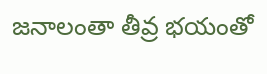జనాలంతా తీవ్ర భయంతో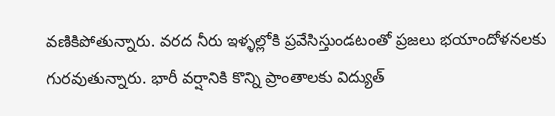వణికిపోతున్నారు. వరద నీరు ఇళ్ళల్లోకి ప్రవేసిస్తుండటంతో ప్రజలు భయాందోళనలకు గురవుతున్నారు. భారీ వర్షానికి కొన్ని ప్రాంతాలకు విద్యుత్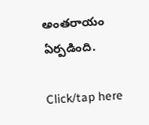అంతరాయం ఏర్పడింది.

Click/tap here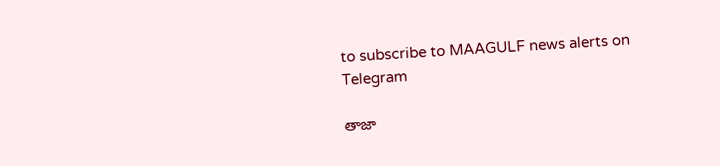to subscribe to MAAGULF news alerts on Telegram

తాజా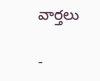వార్తలు

-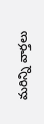మరిన్ని వార్తలు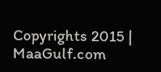Copyrights 2015 | MaaGulf.com